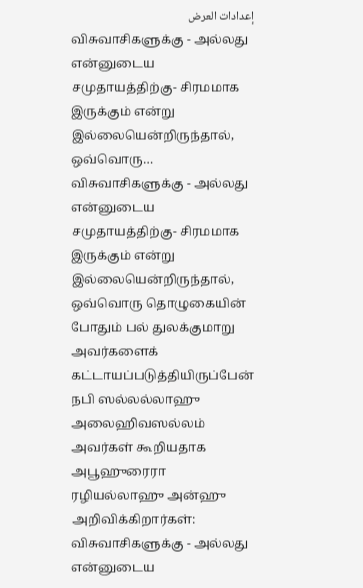إعدادات العرض
விசுவாசிகளுக்கு - அல்லது என்னுடைய சமுதாயத்திற்கு- சிரமமாக இருக்கும் என்று இல்லையென்றிருந்தால், ஒவ்வொரு…
விசுவாசிகளுக்கு - அல்லது என்னுடைய சமுதாயத்திற்கு- சிரமமாக இருக்கும் என்று இல்லையென்றிருந்தால், ஒவ்வொரு தொழுகையின் போதும் பல் துலக்குமாறு அவர்களைக் கட்டாயப்படுத்தியிருப்பேன்
நபி ஸல்லல்லாஹு அலைஹிவஸல்லம் அவர்கள் கூறியதாக அபூஹுரைரா ரழியல்லாஹு அன்ஹு அறிவிக்கிறார்கள்: விசுவாசிகளுக்கு - அல்லது என்னுடைய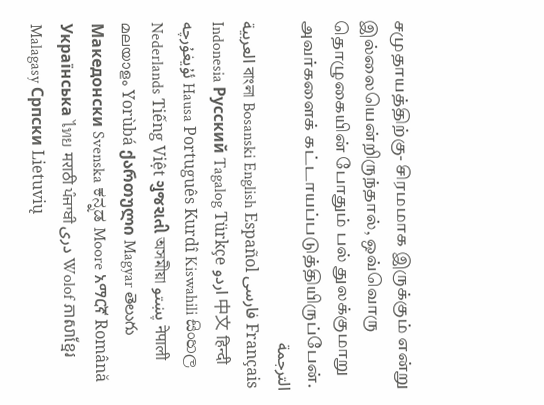சமுதாயத்திற்கு- சிரமமாக இருக்கும் என்று இல்லையென்றிருந்தால், ஒவ்வொரு தொழுகையின் போதும் பல் துலக்குமாறு அவர்களைக் கட்டாயப்படுத்தியிருப்பேன்.
الترجمة
العربية বাংলা Bosanski English Español فارسی Français Indonesia Русский Tagalog Türkçe اردو 中文 हिन्दी ئۇيغۇرچە Hausa Português Kurdî Kiswahili සිංහල Nederlands Tiếng Việt ગુજરાતી অসমীয়া پښتو नेपाली മലയാളം Yorùbá ქართული Magyar తెలుగు Македонски Svenska ಕನ್ನಡ Moore አማርኛ Română Українська ไทย मराठी ਪੰਜਾਬੀ دری Wolof ភាសាខ្មែរ Malagasy Српски Lietuvių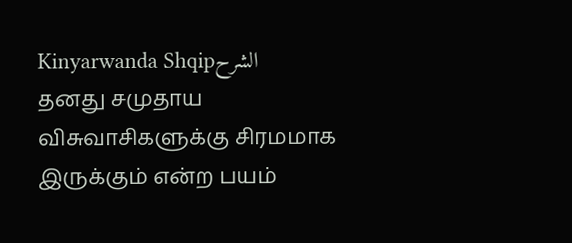Kinyarwanda Shqipالشرح
தனது சமுதாய விசுவாசிகளுக்கு சிரமமாக இருக்கும் என்ற பயம்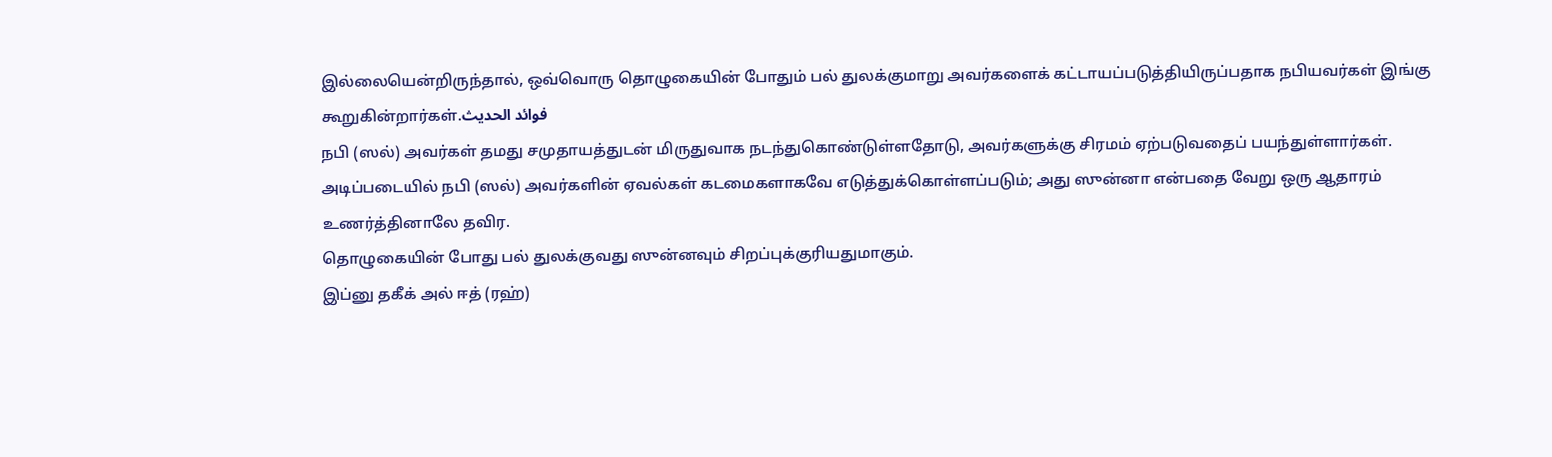இல்லையென்றிருந்தால், ஒவ்வொரு தொழுகையின் போதும் பல் துலக்குமாறு அவர்களைக் கட்டாயப்படுத்தியிருப்பதாக நபியவர்கள் இங்கு கூறுகின்றார்கள்.فوائد الحديث
நபி (ஸல்) அவர்கள் தமது சமுதாயத்துடன் மிருதுவாக நடந்துகொண்டுள்ளதோடு, அவர்களுக்கு சிரமம் ஏற்படுவதைப் பயந்துள்ளார்கள்.
அடிப்படையில் நபி (ஸல்) அவர்களின் ஏவல்கள் கடமைகளாகவே எடுத்துக்கொள்ளப்படும்; அது ஸுன்னா என்பதை வேறு ஒரு ஆதாரம் உணர்த்தினாலே தவிர.
தொழுகையின் போது பல் துலக்குவது ஸுன்னவும் சிறப்புக்குரியதுமாகும்.
இப்னு தகீக் அல் ஈத் (ரஹ்)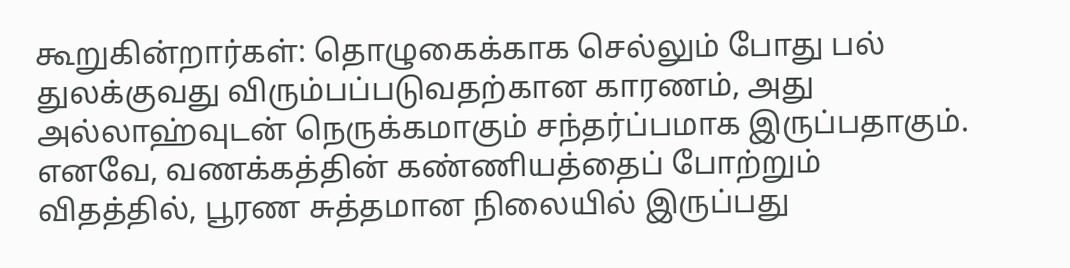கூறுகின்றார்கள்: தொழுகைக்காக செல்லும் போது பல் துலக்குவது விரும்பப்படுவதற்கான காரணம், அது அல்லாஹ்வுடன் நெருக்கமாகும் சந்தர்ப்பமாக இருப்பதாகும். எனவே, வணக்கத்தின் கண்ணியத்தைப் போற்றும் விதத்தில், பூரண சுத்தமான நிலையில் இருப்பது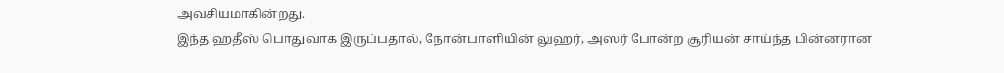அவசியமாகின்றது.
இந்த ஹதீஸ் பொதுவாக இருப்பதால், நோன்பாளியின் லுஹர், அஸர் போன்ற சூரியன் சாய்ந்த பின்னரான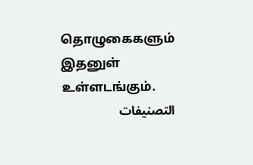தொழுகைகளும் இதனுள் உள்ளடங்கும்.
التصنيفات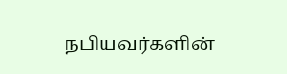நபியவர்களின்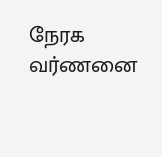நேரக வர்ணனை